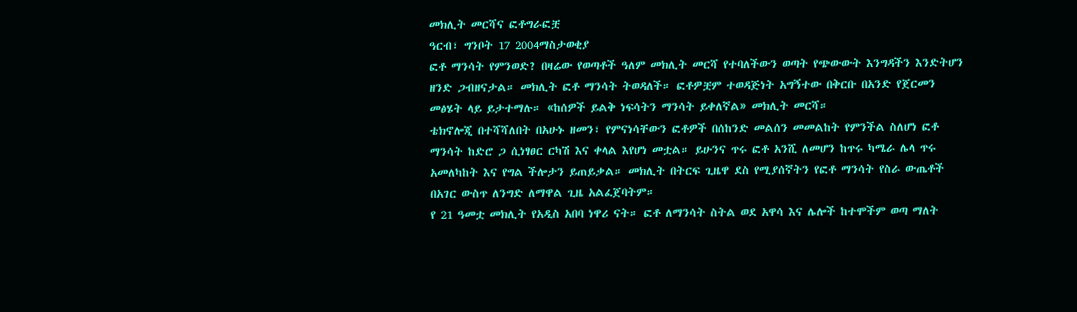መክሊት መርሻና ፎቶግራፎቿ
ዓርብ፣ ግንቦት 17 2004ማስታወቂያ
ፎቶ ማንሳት የምንወድ? በዛሬው የወጣቶች ዓለም መክሊት መርሻ የተባለችውን ወጣት የጭውውት እንግዳችን እንድትሆን ዘንድ ጋብዘናታል። መክሊት ፎቶ ማንሳት ትወዳለች። ፎቶዎቿም ተወዳጅነት አግኝተው በቅርቡ በአንድ የጀርመን መፅሄት ላይ ይታተማሉ። «ከሰዎች ይልቅ ነፍሳትን ማንሳት ይቀለኛል» መክሊት መርሻ።
ቴክኖሎጂ በተሻሻለበት በአሁኑ ዘመን፣ የምናነሳቸውን ፎቶዎች በሰከንድ መልሰን መመልከት የምንችል ስለሆነ ፎቶ ማንሳት ከድሮ ጋ ሲነፃፀር ርካሽ እና ቀላል እየሆነ መቷል። ይሁንና ጥሩ ፎቶ አንሺ ለመሆን ከጥሩ ካሜራ ሌላ ጥሩ አመለካከት እና የግል ችሎታን ይጠይቃል። መክሊት በትርፍ ጊዜዋ ደስ የሚያሰኛትን የፎቶ ማንሳት የስራ ውጤቶች በአገር ውስጥ ለንግድ ለማዋል ጊዜ አልፈጀባትም።
የ 21 ዓመቷ መክሊት የአዲስ አበባ ነዋሪ ናት። ፎቶ ለማንሳት ስትል ወደ አዋሳ እና ሌሎች ከተሞችም ወጣ ማለት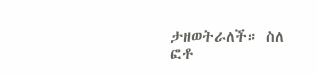ታዘወትራለች። ስለ ፎቶ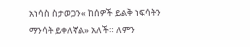አነሳስ ስታወጋን« ከሰዎች ይልቅ ነፍሳትን ማንሳት ይቀለኛል» አለች። ለምን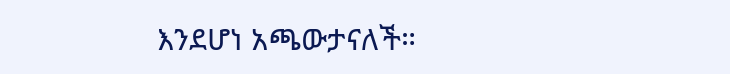እንደሆነ አጫውታናለች።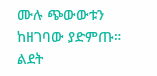ሙሉ ጭውውቱን ከዘገባው ያድምጡ።
ልደት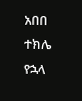አበበ
ተክሌ የኋላ